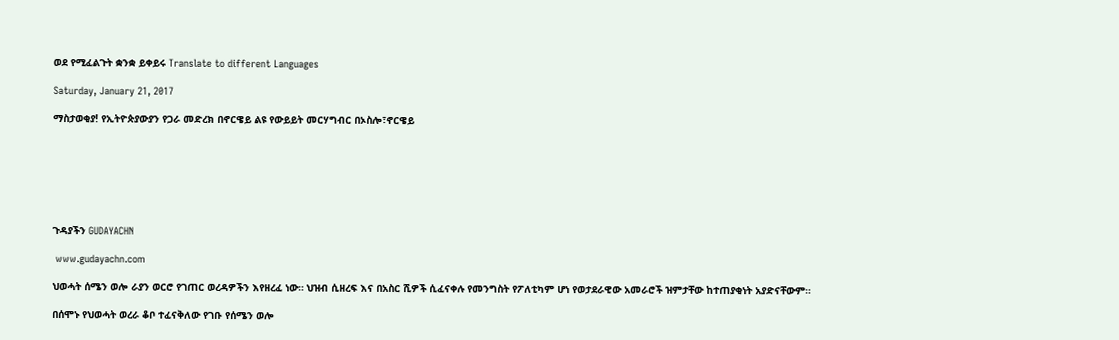ወደ የሚፈልጉት ቋንቋ ይቀይሩ Translate to different Languages

Saturday, January 21, 2017

ማስታወቂያ! የኢትዮጵያውያን የጋራ መድረክ በኖርዌይ ልዩ የውይይት መርሃግብር በኦስሎ፣ኖርዌይ







ጉዳያችን GUDAYACHN

 www.gudayachn.com

ህወሓት ሰሜን ወሎ ራያን ወርሮ የገጠር ወረዳዎችን እየዘረፈ ነው። ህዝብ ሲዘረፍ እና በአስር ሺዎች ሲፈናቀሉ የመንግስት የፖለቲካም ሆነ የወታደራዊው አመራሮች ዝምታቸው ከተጠያቂነት አያድናቸውም።

በሰሞኑ የህወሓት ወረራ ቆቦ ተፈናቅለው የገቡ የሰሜን ወሎ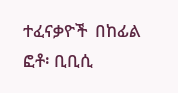ተፈናቃዮች  በከፊል ፎቶ፡ ቢቢሲ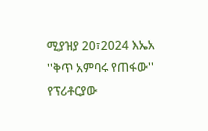ሚያዝያ 20፣2024 እኤአ ''ቅጥ አምባሩ የጠፋው'' የፕሪቶርያው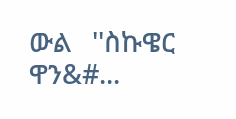ውል   ''ስኩዌር ዋን&#...